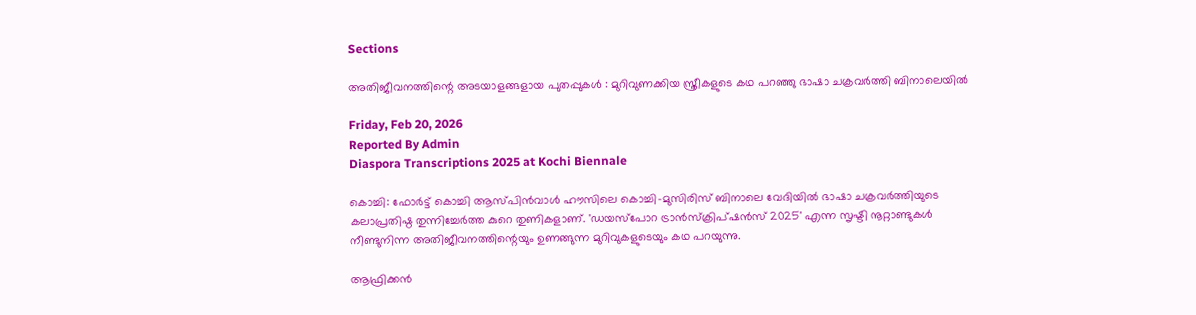Sections

അതിജീവനത്തിന്റെ അടയാളങ്ങളായ പുതപ്പുകൾ : മുറിവുണക്കിയ സ്ത്രീകളുടെ കഥ പറഞ്ഞു ഭാഷാ ചക്രവർത്തി ബിനാലെയിൽ

Friday, Feb 20, 2026
Reported By Admin
Diaspora Transcriptions 2025 at Kochi Biennale

കൊച്ചി: ഫോർട്ട് കൊച്ചി ആസ്പിൻവാൾ ഹൗസിലെ കൊച്ചി-മുസിരിസ് ബിനാലെ വേദിയിൽ ഭാഷാ ചക്രവർത്തിയുടെ കലാപ്രതിഷ്ഠ തുന്നിച്ചേർത്ത കുറെ തുണികളാണ്. 'ഡയസ്പോറ ട്രാൻസ്ക്രിപ്ഷൻസ് 2025' എന്ന സൃഷ്ടി നൂറ്റാണ്ടുകൾ നീണ്ടുനിന്ന അതിജീവനത്തിന്റെയും ഉണങ്ങുന്ന മുറിവുകളുടെയും കഥ പറയുന്നു.

ആഫ്രിക്കൻ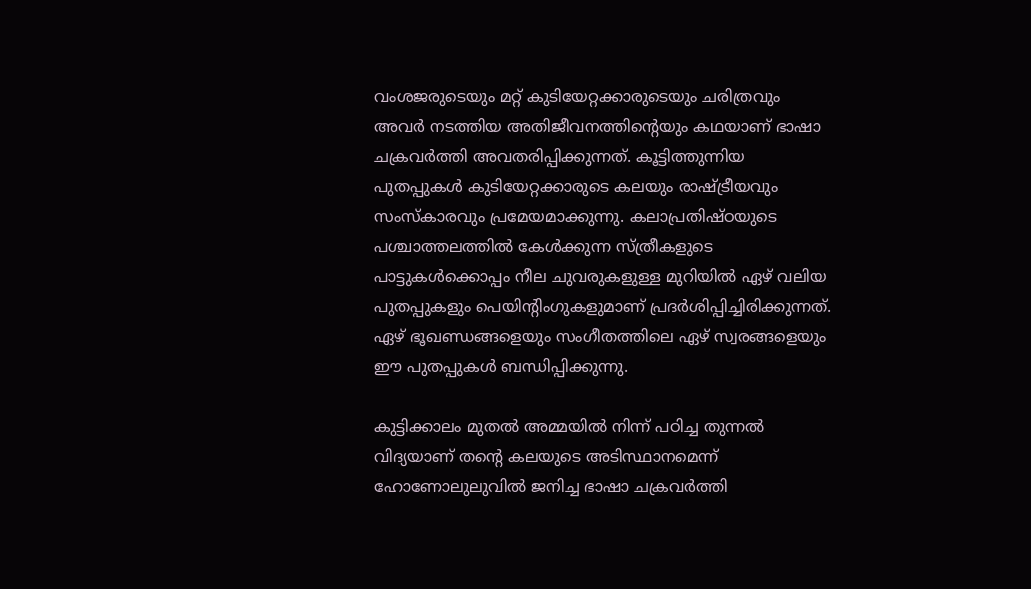വംശജരുടെയും മറ്റ് കുടിയേറ്റക്കാരുടെയും ചരിത്രവും അവർ നടത്തിയ അതിജീവനത്തിന്റെയും കഥയാണ് ഭാഷാ ചക്രവർത്തി അവതരിപ്പിക്കുന്നത്. കൂട്ടിത്തുന്നിയ പുതപ്പുകൾ കുടിയേറ്റക്കാരുടെ കലയും രാഷ്ട്രീയവും സംസ്കാരവും പ്രമേയമാക്കുന്നു. കലാപ്രതിഷ്ഠയുടെ പശ്ചാത്തലത്തിൽ കേൾക്കുന്ന സ്ത്രീകളുടെ പാട്ടുകൾക്കൊപ്പം നീല ചുവരുകളുള്ള മുറിയിൽ ഏഴ് വലിയ പുതപ്പുകളും പെയിന്റിംഗുകളുമാണ് പ്രദർശിപ്പിച്ചിരിക്കുന്നത്. ഏഴ് ഭൂഖണ്ഡങ്ങളെയും സംഗീതത്തിലെ ഏഴ് സ്വരങ്ങളെയും ഈ പുതപ്പുകൾ ബന്ധിപ്പിക്കുന്നു.

കുട്ടിക്കാലം മുതൽ അമ്മയിൽ നിന്ന് പഠിച്ച തുന്നൽ വിദ്യയാണ് തന്റെ കലയുടെ അടിസ്ഥാനമെന്ന് ഹോണോലുലുവിൽ ജനിച്ച ഭാഷാ ചക്രവർത്തി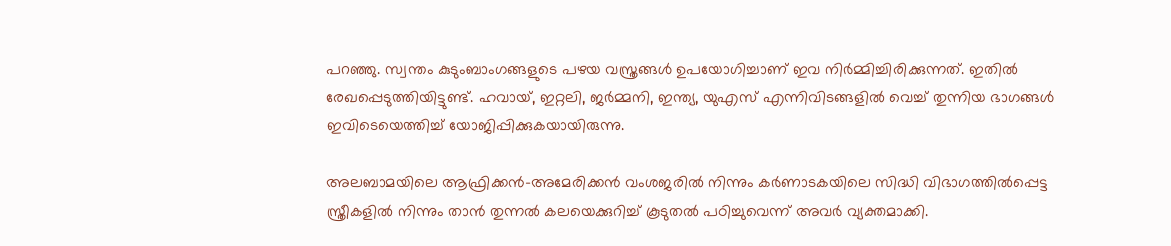പറഞ്ഞു. സ്വന്തം കുടുംബാംഗങ്ങളുടെ പഴയ വസ്ത്രങ്ങൾ ഉപയോഗിച്ചാണ് ഇവ നിർമ്മിച്ചിരിക്കുന്നത്. ഇതിൽ രേഖപ്പെടുത്തിയിട്ടുണ്ട്. ഹവായ്, ഇറ്റലി, ജർമ്മനി, ഇന്ത്യ, യുഎസ് എന്നിവിടങ്ങളിൽ വെച്ച് തുന്നിയ ഭാഗങ്ങൾ ഇവിടെയെത്തിച്ച് യോജിപ്പിക്കുകയായിരുന്നു.

അലബാമയിലെ ആഫ്രിക്കൻ-അമേരിക്കൻ വംശജരിൽ നിന്നും കർണാടകയിലെ സിദ്ധി വിഭാഗത്തിൽപ്പെട്ട സ്ത്രീകളിൽ നിന്നും താൻ തുന്നൽ കലയെക്കുറിച്ച് കൂടുതൽ പഠിച്ചുവെന്ന് അവർ വ്യക്തമാക്കി.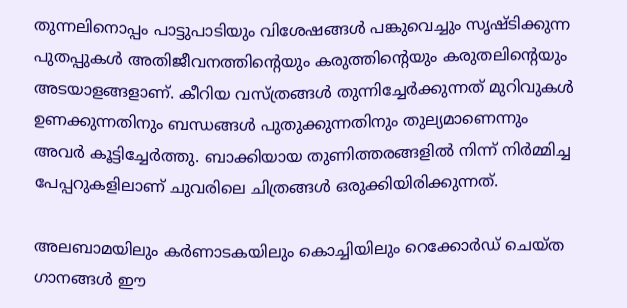തുന്നലിനൊപ്പം പാട്ടുപാടിയും വിശേഷങ്ങൾ പങ്കുവെച്ചും സൃഷ്ടിക്കുന്ന പുതപ്പുകൾ അതിജീവനത്തിന്റെയും കരുത്തിന്റെയും കരുതലിന്റെയും അടയാളങ്ങളാണ്. കീറിയ വസ്ത്രങ്ങൾ തുന്നിച്ചേർക്കുന്നത് മുറിവുകൾ ഉണക്കുന്നതിനും ബന്ധങ്ങൾ പുതുക്കുന്നതിനും തുല്യമാണെന്നും അവർ കൂട്ടിച്ചേർത്തു. ബാക്കിയായ തുണിത്തരങ്ങളിൽ നിന്ന് നിർമ്മിച്ച പേപ്പറുകളിലാണ് ചുവരിലെ ചിത്രങ്ങൾ ഒരുക്കിയിരിക്കുന്നത്.

അലബാമയിലും കർണാടകയിലും കൊച്ചിയിലും റെക്കോർഡ് ചെയ്ത ഗാനങ്ങൾ ഈ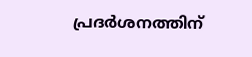പ്രദർശനത്തിന്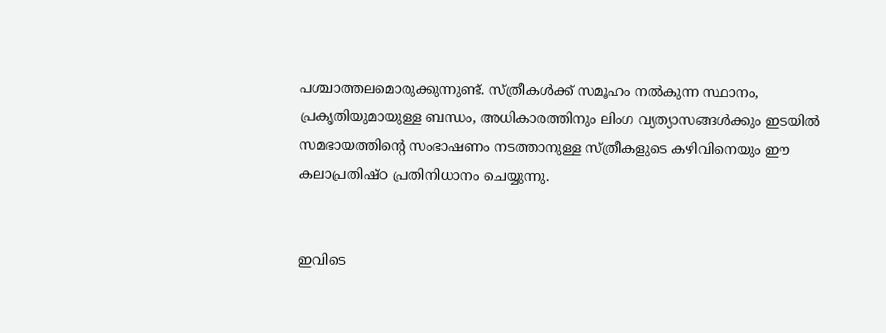പശ്ചാത്തലമൊരുക്കുന്നുണ്ട്. സ്ത്രീകൾക്ക് സമൂഹം നൽകുന്ന സ്ഥാനം, പ്രകൃതിയുമായുള്ള ബന്ധം, അധികാരത്തിനും ലിംഗ വ്യത്യാസങ്ങൾക്കും ഇടയിൽ സമഭായത്തിന്റെ സംഭാഷണം നടത്താനുള്ള സ്ത്രീകളുടെ കഴിവിനെയും ഈ കലാപ്രതിഷ്ഠ പ്രതിനിധാനം ചെയ്യുന്നു.


ഇവിടെ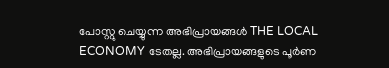പോസ്റ്റു ചെയ്യുന്ന അഭിപ്രായങ്ങൾ THE LOCAL ECONOMY ടേതല്ല. അഭിപ്രായങ്ങളുടെ പൂർണ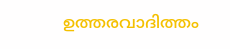ഉത്തരവാദിത്തം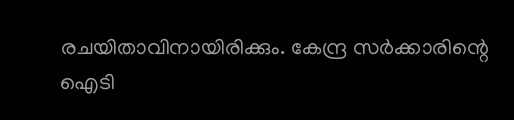രചയിതാവിനായിരിക്കും. കേന്ദ്ര സർക്കാരിന്റെ ഐടി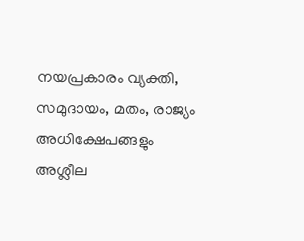നയപ്രകാരം വ്യക്തി, സമുദായം, മതം, രാജ്യം അധിക്ഷേപങ്ങളും അശ്ലീല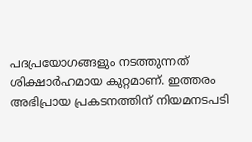പദപ്രയോഗങ്ങളും നടത്തുന്നത് ശിക്ഷാർഹമായ കുറ്റമാണ്. ഇത്തരം അഭിപ്രായ പ്രകടനത്തിന് നിയമനടപടി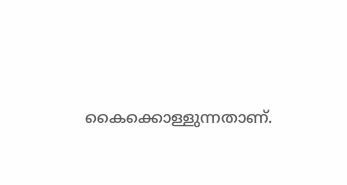കൈക്കൊള്ളുന്നതാണ്.